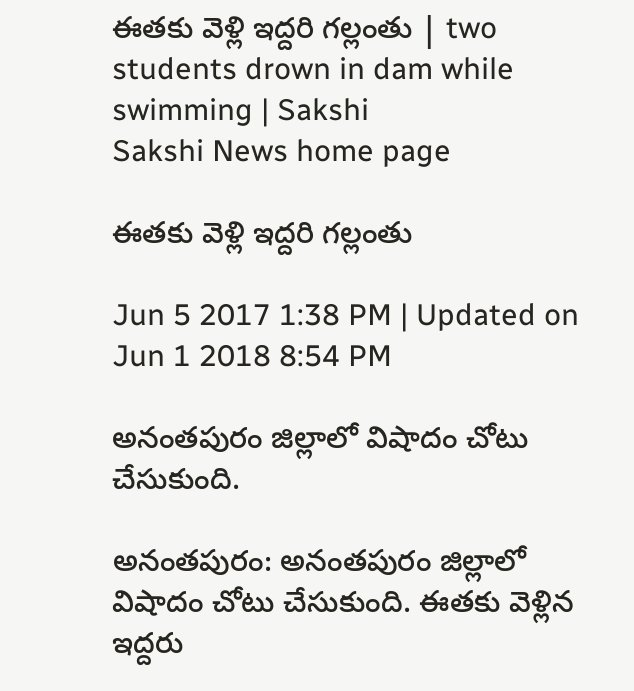ఈతకు వెళ్లి ఇద్దరి గల్లంతు | two students drown in dam while swimming | Sakshi
Sakshi News home page

ఈతకు వెళ్లి ఇద్దరి గల్లంతు

Jun 5 2017 1:38 PM | Updated on Jun 1 2018 8:54 PM

అనంతపురం జిల్లాలో విషాదం చోటు చేసుకుంది.

అనంతపురం: అనంతపురం జిల్లాలో విషాదం చోటు చేసుకుంది. ఈతకు వెళ్లిన ఇద్దరు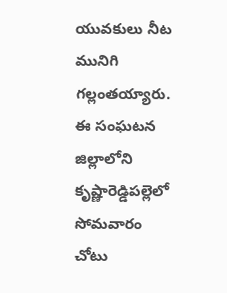యువకులు నీట మునిగి గల్లంతయ్యారు. ఈ సంఘటన జిల్లాలోని కృష్ణారెడ్డిపల్లెలో సోమవారం చోటు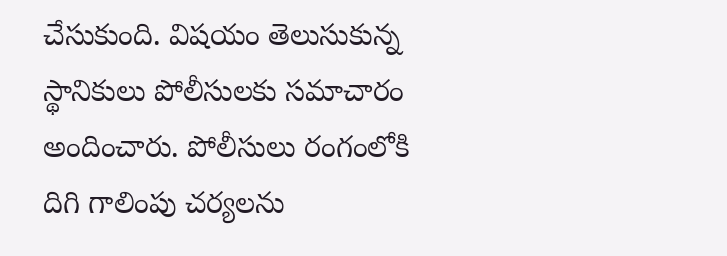చేసుకుంది. విషయం తెలుసుకున్న స్థానికులు పోలీసులకు సమాచారం అందించారు. పోలీసులు రంగంలోకి దిగి గాలింపు చర్యలను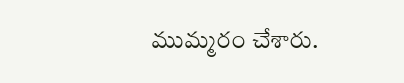ముమ్మరం చేశారు.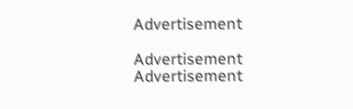Advertisement

Advertisement
Advertisement